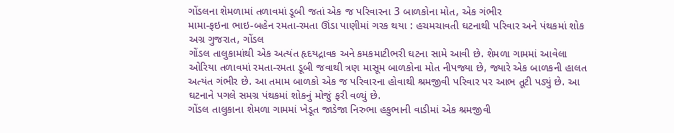ગોંડલના શેમળામાં તળાવમાં ડૂબી જતાં એક જ પરિવારના 3 બાળકોના મોત, એક ગંભીર
મામા-ફઇના ભાઇ-બહેન રમતા-રમતા ઊંડા પાણીમાં ગરક થયા : હચમચાવતી ઘટનાથી પરિવાર અને પંથકમાં શોક
અગ્ર ગુજરાત, ગોંડલ
ગોંડલ તાલુકામાંથી એક અત્યંત હૃદયદ્રાવક અને કમકમાટીભરી ઘટના સામે આવી છે. શેમળા ગામમાં આવેલા ઓરિયા તળાવમાં રમતા-રમતા ડૂબી જવાથી ત્રણ માસૂમ બાળકોના મોત નીપજ્યા છે, જ્યારે એક બાળકની હાલત અત્યંત ગંભીર છે. આ તમામ બાળકો એક જ પરિવારના હોવાથી શ્રમજીવી પરિવાર પર આભ તૂટી પડ્યું છે. આ ઘટનાને પગલે સમગ્ર પંથકમાં શોકનું મોજું ફરી વળ્યું છે.
ગોંડલ તાલુકાના શેમળા ગામમાં ખેડૂત જાડેજા નિરુભા હકુભાની વાડીમાં એક શ્રમજીવી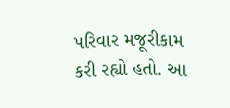પરિવાર મજૂરીકામ કરી રહ્યો હતો. આ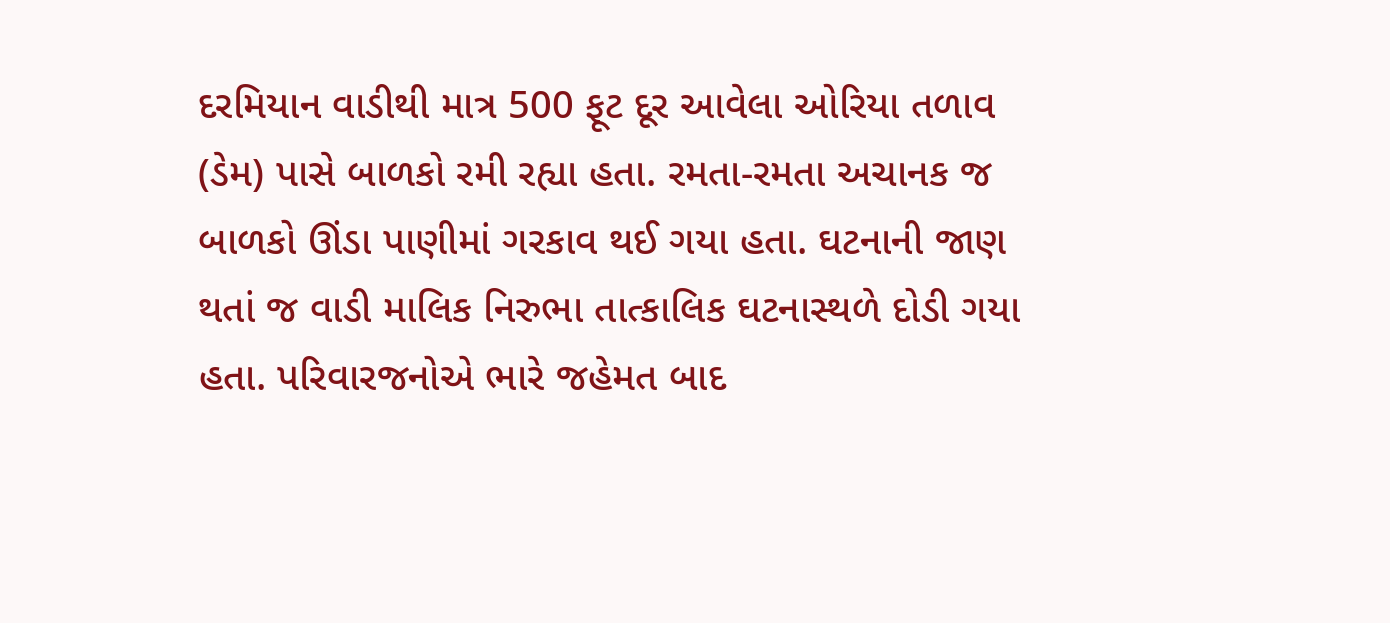દરમિયાન વાડીથી માત્ર 500 ફૂટ દૂર આવેલા ઓરિયા તળાવ (ડેમ) પાસે બાળકો રમી રહ્યા હતા. રમતા-રમતા અચાનક જ બાળકો ઊંડા પાણીમાં ગરકાવ થઈ ગયા હતા. ઘટનાની જાણ થતાં જ વાડી માલિક નિરુભા તાત્કાલિક ઘટનાસ્થળે દોડી ગયા હતા. પરિવારજનોએ ભારે જહેમત બાદ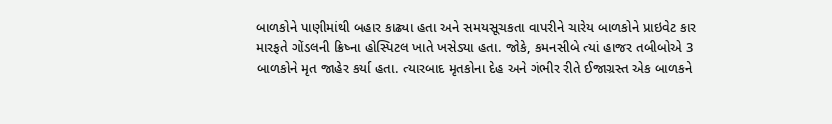બાળકોને પાણીમાંથી બહાર કાઢ્યા હતા અને સમયસૂચકતા વાપરીને ચારેય બાળકોને પ્રાઇવેટ કાર મારફતે ગોંડલની ક્રિષ્ના હોસ્પિટલ ખાતે ખસેડ્યા હતા. જોકે, કમનસીબે ત્યાં હાજર તબીબોએ 3 બાળકોને મૃત જાહેર કર્યા હતા. ત્યારબાદ મૃતકોના દેહ અને ગંભીર રીતે ઈજાગ્રસ્ત એક બાળકને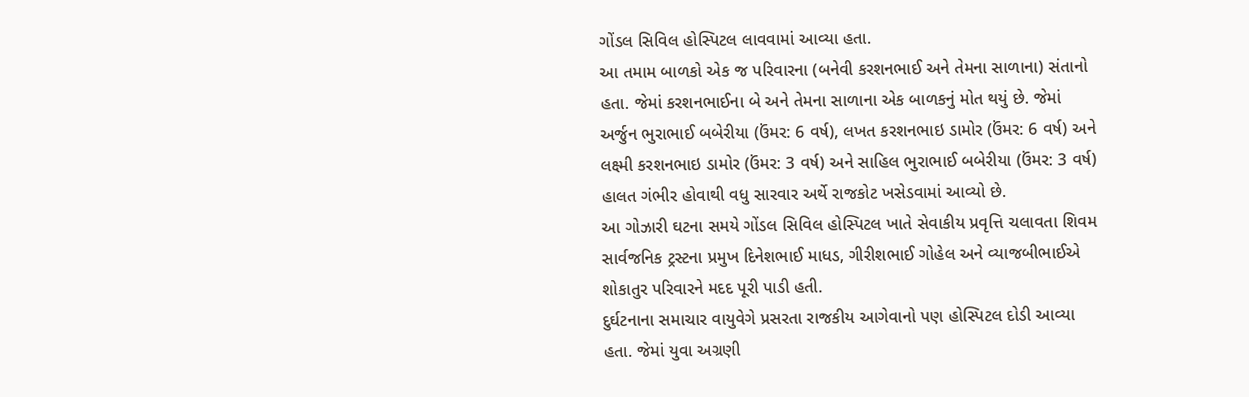ગોંડલ સિવિલ હોસ્પિટલ લાવવામાં આવ્યા હતા.
આ તમામ બાળકો એક જ પરિવારના (બનેવી કરશનભાઈ અને તેમના સાળાના) સંતાનો હતા. જેમાં કરશનભાઈના બે અને તેમના સાળાના એક બાળકનું મોત થયું છે. જેમાં અર્જુન ભુરાભાઈ બબેરીયા (ઉંમર: 6 વર્ષ), લખત કરશનભાઇ ડામોર (ઉંમર: 6 વર્ષ) અને લક્ષ્મી કરશનભાઇ ડામોર (ઉંમર: 3 વર્ષ) અને સાહિલ ભુરાભાઈ બબેરીયા (ઉંમર: 3 વર્ષ) હાલત ગંભીર હોવાથી વધુ સારવાર અર્થે રાજકોટ ખસેડવામાં આવ્યો છે.
આ ગોઝારી ઘટના સમયે ગોંડલ સિવિલ હોસ્પિટલ ખાતે સેવાકીય પ્રવૃત્તિ ચલાવતા શિવમ સાર્વજનિક ટ્રસ્ટના પ્રમુખ દિનેશભાઈ માધડ, ગીરીશભાઈ ગોહેલ અને વ્યાજબીભાઈએ શોકાતુર પરિવારને મદદ પૂરી પાડી હતી.
દુર્ઘટનાના સમાચાર વાયુવેગે પ્રસરતા રાજકીય આગેવાનો પણ હોસ્પિટલ દોડી આવ્યા હતા. જેમાં યુવા અગ્રણી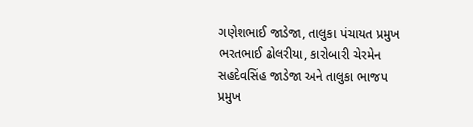ગણેશભાઈ જાડેજા, તાલુકા પંચાયત પ્રમુખ ભરતભાઈ ઢોલરીયા, કારોબારી ચેરમેન સહદેવસિંહ જાડેજા અને તાલુકા ભાજપ પ્રમુખ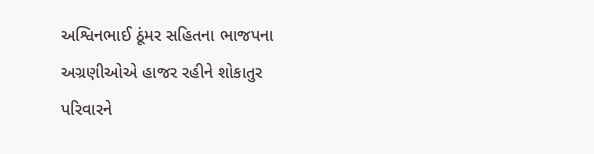અશ્વિનભાઈ ઠૂંમર સહિતના ભાજપના અગ્રણીઓએ હાજર રહીને શોકાતુર પરિવારને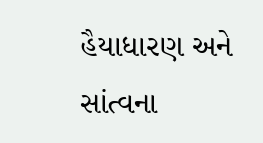હૈયાધારણ અને સાંત્વના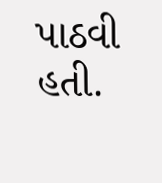પાઠવી હતી.